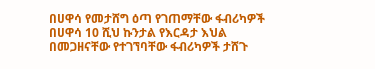በሀዋሳ የመታሸግ ዕጣ የገጠማቸው ፋብሪካዎች
በሀዋሳ 10 ሺህ ኩንታል የእርዳታ እህል በመጋዘናቸው የተገኘባቸው ፋብሪካዎች ታሸጉ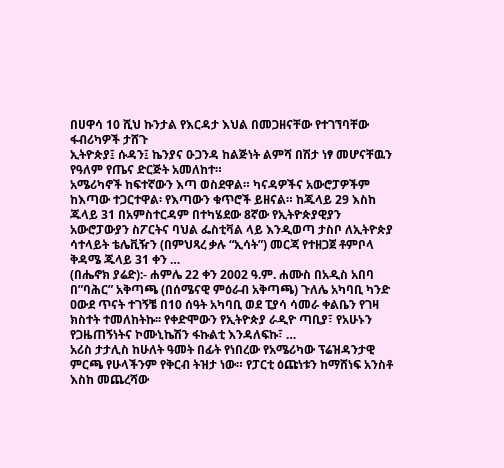በሀዋሳ 10 ሺህ ኩንታል የእርዳታ እህል በመጋዘናቸው የተገኘባቸው ፋብሪካዎች ታሸጉ
ኢትዮጵያ፤ ሱዳን፤ ኬንያና ዑጋንዳ ከልጅነት ልምሻ በሽታ ነፃ መሆናቸዉን የዓለም የጤና ድርጅት አመለከተ።
አሜሪካኖች ከፍተኛውን እጣ ወስደዋል። ካናዳዎችና አውሮፓዎችም ከእጣው ተጋርተዋል፡ የእጣውን ቁጥሮች ይዘናል። ከጁላይ 29 እስከ ጁላይ 31 በአምስተርዳም በተካሄደው 8ኛው የኢትዮጵያዊያን አውሮፓውያን ስፖርትና ባህል ፌስቲቫል ላይ እንዲወጣ ታስቦ ለኢትዮጵያ ሳተላይት ቴሌቪዥን (በምህጻረ ቃሉ “ኢሳት”) መርጃ የተዘጋጀ ቶምቦላ ቅዳሜ ጁላይ 31 ቀን …
(በሔኖክ ያሬድ):- ሐምሌ 22 ቀን 2002 ዓ.ም. ሐሙስ በአዲስ አበባ በ”ባሕር” አቅጣጫ (በሰሜናዊ ምዕራብ አቅጣጫ) ጉለሌ አካባቢ ካንድ ዐውደ ጥናት ተገኝቼ በ10 ሰዓት አካባቢ ወደ ፒያሳ ሳመራ ቀልቤን የገዛ ክስተት ተመለከትኩ፡፡ የቀድሞውን የኢትዮጵያ ራዲዮ ጣቢያ፣ የአሁኑን የጋዜጠኝነትና ኮሙኒኬሽን ፋኩልቲ እንዳለፍኩ፣ …
አሪስ ታታሊስ ከሁለት ዓመት በፊት የነበረው የአሜሪካው ፕሬዝዳንታዊ ምርጫ የሁላችንም የቅርብ ትዝታ ነው። የፓርቲ ዕጩነቱን ከማሸነፍ አንስቶ እስከ መጨረሻው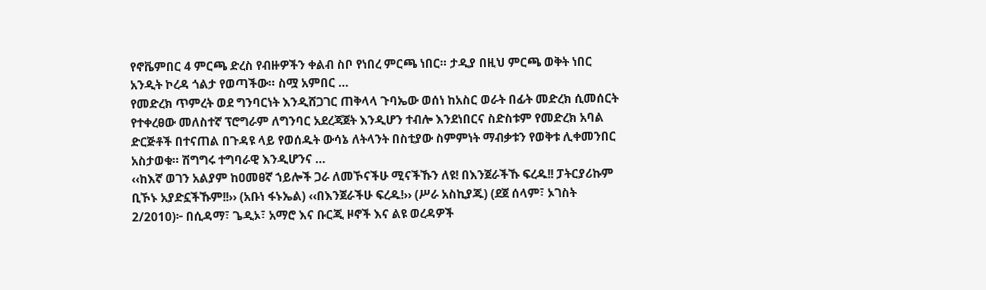የኖቬምበር 4 ምርጫ ድረስ የብዙዎችን ቀልብ ስቦ የነበረ ምርጫ ነበር። ታዲያ በዚህ ምርጫ ወቅት ነበር አንዲት ኮረዳ ጎልታ የወጣችው። ስሟ አምበር …
የመድረክ ጥምረት ወደ ግንባርነት እንዲሸጋገር ጠቅላላ ጉባኤው ወሰነ ከአስር ወራት በፊት መድረክ ሲመሰርት የተቀረፀው መለስተኛ ፕሮግራም ለግንባር አደረጃጀት እንዲሆን ተብሎ እንደነበርና ስድስቱም የመድረክ አባል ድርጅቶች በተናጠል በጉዳዩ ላይ የወሰዱት ውሳኔ ለትላንት በስቲያው ስምምነት ማብቃቱን የወቅቱ ሊቀመንበር አስታወቁ። ሽግግሩ ተግባራዊ እንዲሆንና …
‹‹ከእኛ ወገን አልያም ከዐመፀኛ ኀይሎች ጋራ ለመኾናችሁ ሚናችኹን ለዩ! በእንጀራችኹ ፍረዱ!! ፓትርያሪኩም ቢኾኑ አያድኗችኹም!!›› (አቡነ ፋኑኤል) ‹‹በእንጀራችሁ ፍረዱ!›› (ሥራ አስኪያጁ) (ደጀ ሰላም፣ ኦገስት 2/2010)፦ በሲዳማ፣ ጌዲኦ፣ አማሮ እና ቡርጂ ዞኖች እና ልዩ ወረዳዎች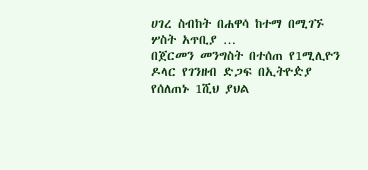ሀገረ ስብከት በሐዋሳ ከተማ በሚገኙ ሦስት አጥቢያ …
በጀርመን መንግስት በተሰጠ የ1ሚሊዮን ዶላር የገንዘብ ድጋፍ በኢትዮዽያ የሰለጠኑ 1ሺህ ያህል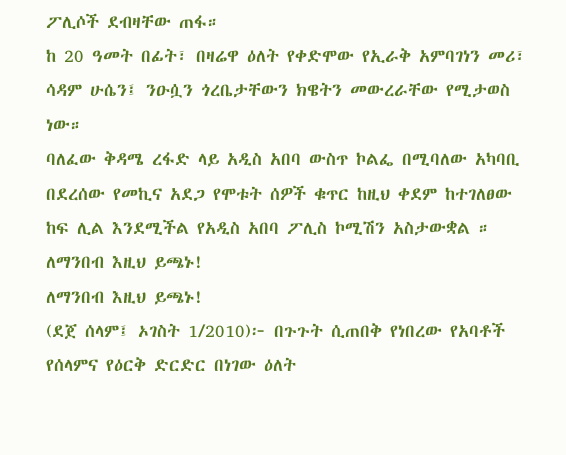ፖሊሶች ደብዛቸው ጠፋ።
ከ 20 ዓመት በፊት፣ በዛሬዋ ዕለት የቀድሞው የኢራቅ አምባገነን መሪ፣ ሳዳም ሁሴን፤ ንዑሷን ጎረቤታቸውን ክዌትን መውረራቸው የሚታወስ ነው።
ባለፈው ቅዳሜ ረፋድ ላይ አዲስ አበባ ውስጥ ኮልፌ በሚባለው አካባቢ በደረሰው የመኪና አደጋ የሞቱት ሰዎች ቁጥር ከዚህ ቀደም ከተገለፀው ከፍ ሊል እንደሚችል የአዲስ አበባ ፖሊስ ኮሚሽን አስታውቋል ።
ለማንበብ እዚህ ይጫኑ!
ለማንበብ እዚህ ይጫኑ!
(ደጀ ሰላም፤ ኦገስት 1/2010)፦ በጉጉት ሲጠበቅ የነበረው የአባቶች የሰላምና የዕርቅ ድርድር በነገው ዕለት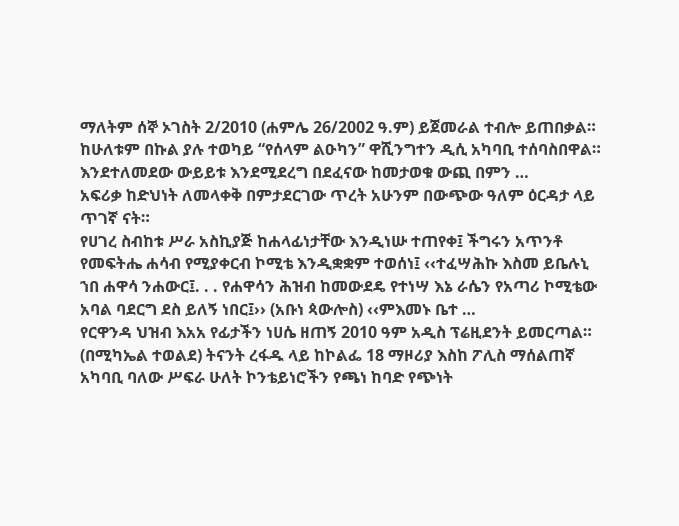ማለትም ሰኞ ኦገስት 2/2010 (ሐምሌ 26/2002 ዓ.ም) ይጀመራል ተብሎ ይጠበቃል። ከሁለቱም በኩል ያሉ ተወካይ “የሰላም ልዑካን” ዋሺንግተን ዲሲ አካባቢ ተሰባስበዋል። እንደተለመደው ውይይቱ እንደሚደረግ በደፈናው ከመታወቁ ውጪ በምን …
አፍሪቃ ከድህነት ለመላቀቅ በምታደርገው ጥረት አሁንም በውጭው ዓለም ዕርዳታ ላይ ጥገኛ ናት።
የሀገረ ስብከቱ ሥራ አስኪያጅ ከሐላፊነታቸው እንዲነሡ ተጠየቀ፤ ችግሩን አጥንቶ የመፍትሔ ሐሳብ የሚያቀርብ ኮሚቴ እንዲቋቋም ተወሰነ፤ ‹‹ተፈሣሕኩ እስመ ይቤሉኒ ኀበ ሐዋሳ ንሐውር፤. . . የሐዋሳን ሕዝብ ከመውደዴ የተነሣ እኔ ራሴን የአጣሪ ኮሚቴው አባል ባደርግ ደስ ይለኝ ነበር፤›› (አቡነ ጳውሎስ) ‹‹ምእመኑ ቤተ …
የርዋንዳ ህዝብ እአአ የፊታችን ነሀሴ ዘጠኝ 2010 ዓም አዲስ ፕሬዚደንት ይመርጣል።
(በሚካኤል ተወልደ) ትናንት ረፋዱ ላይ ከኮልፌ 18 ማዞሪያ እስከ ፖሊስ ማሰልጠኛ አካባቢ ባለው ሥፍራ ሁለት ኮንቴይነሮችን የጫነ ከባድ የጭነት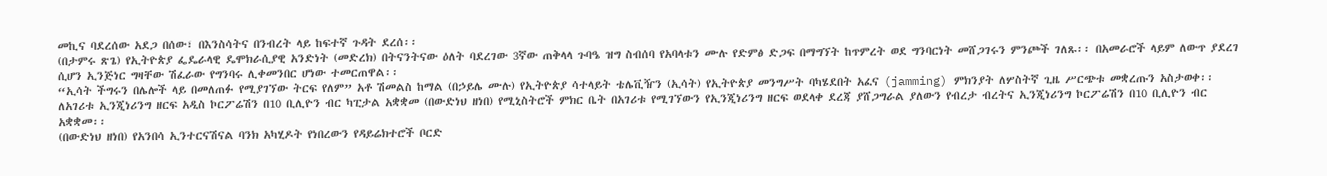መኪና ባደረሰው አደጋ በሰው፣ በእንስሳትና በንብረት ላይ ከፍተኛ ጉዳት ደረሰ፡፡
(በታምሩ ጽጌ) የኢትዮጵያ ፌዴራላዊ ዴሞክራሲያዊ አንድነት (መድረክ) በትናንትናው ዕለት ባደረገው 3ኛው ጠቅላላ ጉባዔ ዝግ ስብሰባ የአባላቱን ሙሉ የድምፅ ድጋፍ በማግኘት ከጥምረት ወደ ግንባርነት መሸጋገሩን ምንጮች ገለጹ፡፡ በአመራሮች ላይም ለውጥ ያደረገ ሲሆን ኢንጅነር ግዛቸው ሽፈራው የግንባሩ ሊቀመንበር ሆነው ተመርጠዋል፡፡
“ኢሳት ችግሩን በሌሎች ላይ በመለጠፉ የሚያገኘው ትርፍ የለም” አቶ ሽመልስ ከማል (በኃይሌ ሙሉ) የኢትዮጵያ ሳተላይት ቴሌቪዥን (ኢሳት) የኢትዮጵያ መንግሥት ባካሄደበት አፈና (jamming) ምክንያት ለሦስትኛ ጊዜ ሥርጭቱ መቋረጡን አስታወቀ፡፡
ለአገሪቱ ኢንጂነሪንግ ዘርፍ አዲስ ኮርፖሬሽን በ10 ቢሊዮን ብር ካፒታል አቋቋመ (በውድነህ ዘነበ) የሚኒስትሮች ምክር ቤት በአገሪቱ የሚገኘውን የኢንጂነሪንግ ዘርፍ ወደላቀ ደረጃ ያሸጋግራል ያለውን የብረታ ብረትና ኢንጂነሪንግ ኮርፖሬሽን በ10 ቢሊዮን ብር አቋቋመ፡፡
(በውድነህ ዘነበ) የአንበሳ ኢንተርናሽናል ባንክ አካሂዶት የነበረውን የዳይሬክተሮች ቦርድ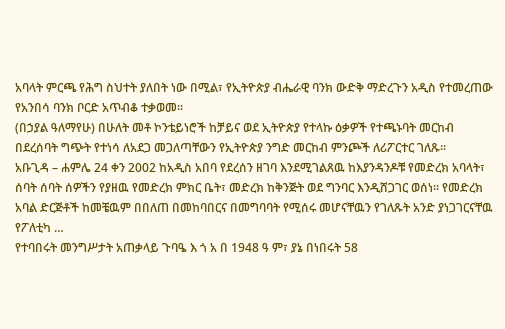አባላት ምርጫ የሕግ ስህተት ያለበት ነው በሚል፣ የኢትዮጵያ ብሔራዊ ባንክ ውድቅ ማድረጉን አዲስ የተመረጠው የአንበሳ ባንክ ቦርድ አጥብቆ ተቃወመ፡፡
(በኃያል ዓለማየሁ) በሁለት መቶ ኮንቴይነሮች ከቻይና ወደ ኢትዮጵያ የተላኩ ዕቃዎች የተጫኑባት መርከብ በደረሰባት ግጭት የተነሳ ለአደጋ መጋለጣቸውን የኢትዮጵያ ንግድ መርከብ ምንጮች ለሪፖርተር ገለጹ፡፡
አቡጊዳ – ሐምሌ 24 ቀን 2002 ከአዲስ አበባ የደረሰን ዘገባ እንደሚገልጸዉ ከእያንዳንዶቹ የመድረክ አባላት፣ ሰባት ሰባት ሰዎችን የያዘዉ የመድረክ ምክር ቤት፣ መድረክ ከቅንጅት ወደ ግንባር እንዲሸጋገር ወሰነ። የመድረክ አባል ድርጅቶች ከመቼዉም በበለጠ በመከባበርና በመግባባት የሚሰሩ መሆናቸዉን የገለጹት አንድ ያነጋገርናቸዉ የፖለቲካ …
የተባበሩት መንግሥታት አጠቃላይ ጉባዔ እ ጎ አ በ 1948 ዓ ም፣ ያኔ በነበሩት 58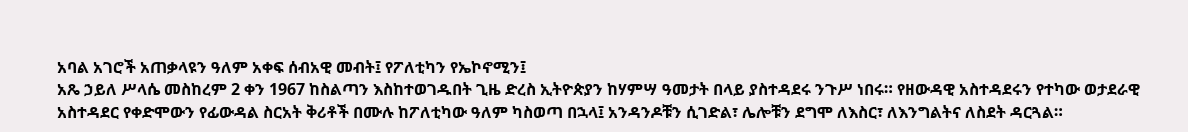አባል አገሮች አጠቃላዩን ዓለም አቀፍ ሰብአዊ መብት፤ የፖለቲካን የኤኮኖሚን፤
አጼ ኃይለ ሥላሴ መስከረም 2 ቀን 1967 ከስልጣን እስከተወገዱበት ጊዜ ድረስ ኢትዮጵያን ከሃምሣ ዓመታት በላይ ያስተዳደሩ ንጉሥ ነበሩ። የዘውዳዊ አስተዳደሩን የተካው ወታደራዊ አስተዳደር የቀድሞውን የፊውዳል ስርአት ቅሪቶች በሙሉ ከፖለቲካው ዓለም ካስወጣ በኋላ፤ አንዳንዶቹን ሲገድል፣ ሌሎቹን ደግሞ ለእስር፣ ለእንግልትና ለስደት ዳርጓል።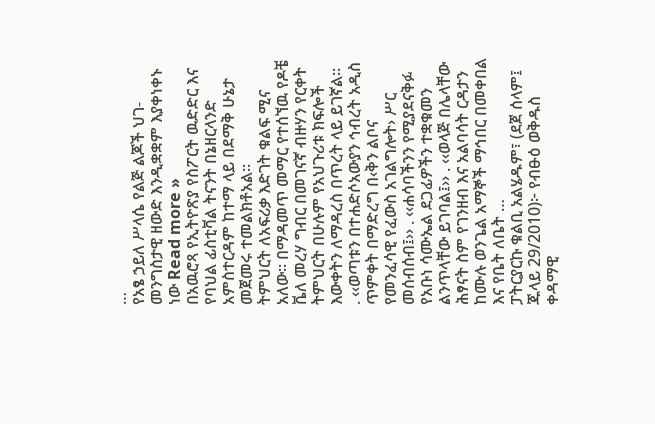…
የአፄ ኃይለ ሥላሴ የልጅ ልጆች ህገ-መንግስታዊ ዘውድ እንዲቋቋም እያቀነቀኑ ነው Read more »
በአዉሮጻ የኢትዮጽያ የስፖርት ዉድድር እና የባህል ፊስቲቫል ትናንት በኔዘርላንድ አምስተርዳም ከተማ ላይ በደማቅ ሁኔታ መጀመሩ ተመልክቶአል።
ትምህርት ለአፍሪቃ እድገት ቁልፍ ሚና አለው። በማዳመጥ መማር የተሰኘዉ የዶቼ ቬለ መረሃ ግብር በመገናኛ ብዙሃን የርቀት ትምህርት በሁሉም የአህጉሪቱ ክፍሎች እውቀትን ለማዳረስ በጥረት ላይ ይገኛል።
. ‹‹ወጣቱን በተሐድሶአውያን ኅብረት አዲስ ጥምቀት በማድረግ በ‹ቅን ልቦና የመንፈሳዊ የፈውስ አገልግሎት› ሥር መሰብሰብ፤›› . ‹‹ሐሳባችንን የሚያደናቅፉ የአቡነ ሳሙኤል ደጋፊዎችን ተቋቁመን ልንጥላቸው ይገባል፤›› . ‹‹ወላጅ በሌላቸው ሕፃናት ስም የገንዘብ እና አልባሳት ርዳታን ከሙሉ ወንጌል አማኞች ማኅበር በመቀበል እና የቤት ለቤት …
ፓትርያርኩ ቁልቢ አልሄዱም፣ (ደጀ ሰላም፤ ጁላይ 29/2010)፦ የብፁዕ ወቅዱስ ቀዳማዊ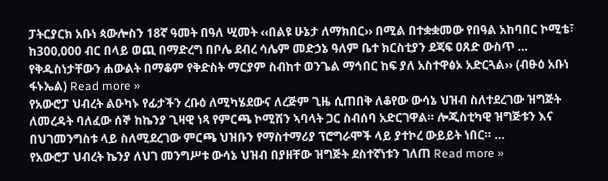ፓትርያርክ አቡነ ጳውሎስን 18ኛ ዓመት በዓለ ሢመት ‹‹በልዩ ሁኔታ ለማክበር›› በሚል በተቋቋመው የበዓል አከባበር ኮሚቴ፣ ከ300‚000 ብር በላይ ወጪ በማድረግ በቦሌ ደብረ ሳሌም መድኃኔ ዓለም ቤተ ክርስቲያን ደጃፍ ዐጸድ ውስጥ …
የቅዱስነታቸውን ሐውልት በማቆም የቅድስት ማርያም ስብከተ ወንጌል ማኅበር ከፍ ያለ አስተዋፅኦ አድርጓል›› (ብፁዕ አቡነ ፋኑኤል) Read more »
የአውሮፓ ህብረት ልዑካኑ የፊታችን ረቡዕ ለሚካሄደውና ለረጅም ጊዜ ሲጠበቅ ለቆየው ውሳኔ ህዝብ ስለተደረገው ዝግጅት ለመረዳት ባለፈው ሰኞ ከኬንያ ጊዛዊ ነጻ የምርጫ ኮሚሽን ኣባላት ጋር ስብሰባ አድርገዋል። ሎጂስቲካዊ ዝግጅቱን እና በህገመንግስቱ ላይ ስለሚደረገው ምርጫ ህዝቡን የማስተማሪያ ፕሮግራሞች ላይ ያተኮረ ውይይት ነበር። …
የአውሮፓ ህብረት ኬንያ ለህገ መንግሥቱ ውሳኔ ህዝብ በያዘቸው ዝግጅት ደስተኛነቱን ገለጠ Read more »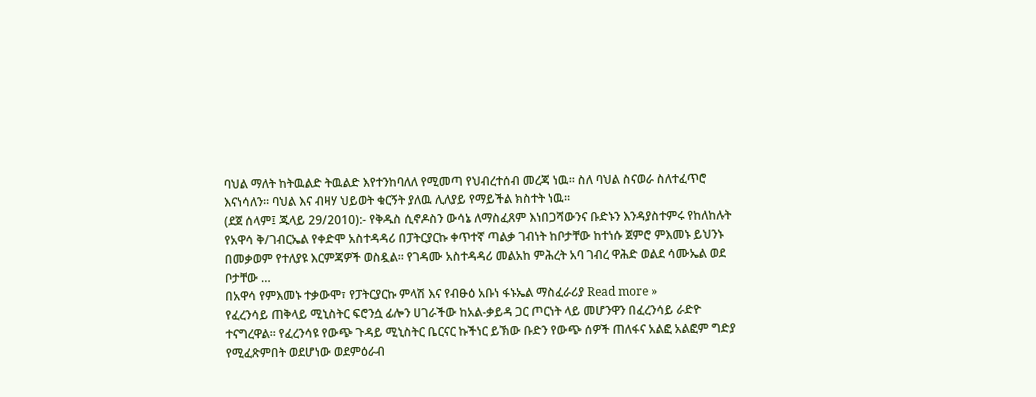ባህል ማለት ከትዉልድ ትዉልድ እየተንከባለለ የሚመጣ የህብረተሰብ መረጃ ነዉ። ስለ ባህል ስናወራ ስለተፈጥሮ እናነሳለን። ባህል እና ብዛሃ ህይወት ቁርኝት ያለዉ ሊለያይ የማይችል ክስተት ነዉ።
(ደጀ ሰላም፤ ጁላይ 29/2010):- የቅዱስ ሲኖዶስን ውሳኔ ለማስፈጸም እነበጋሻውንና ቡድኑን እንዳያስተምሩ የከለከሉት የአዋሳ ቅ/ገብርኤል የቀድሞ አስተዳዳሪ በፓትርያርኩ ቀጥተኛ ጣልቃ ገብነት ከቦታቸው ከተነሱ ጀምሮ ምእመኑ ይህንኑ በመቃወም የተለያዩ እርምጃዎች ወስዷል። የገዳሙ አስተዳዳሪ መልአከ ምሕረት አባ ገብረ ዋሕድ ወልደ ሳሙኤል ወደ ቦታቸው …
በአዋሳ የምእመኑ ተቃውሞ፣ የፓትርያርኩ ምላሽ እና የብፁዕ አቡነ ፋኑኤል ማስፈራሪያ Read more »
የፈረንሳይ ጠቅላይ ሚኒስትር ፍሮንሷ ፊሎን ሀገራችው ከአል-ቃይዳ ጋር ጦርነት ላይ መሆንዋን በፈረንሳይ ራድዮ ተናግረዋል። የፈረንሳዩ የውጭ ጉዳይ ሚኒስትር ቤርናር ኩችነር ይኽው ቡድን የውጭ ሰዎች ጠለፋና አልፎ አልፎም ግድያ የሚፈጽምበት ወደሆነው ወደምዕራብ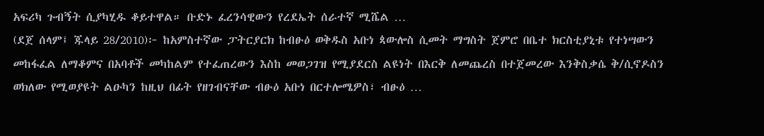አፍሪካ ጉብኝት ሲያካሂዱ ቆይተዋል። ቡድኑ ፈረንሳዊውን የረደኤት ሰራተኛ ሚሼል …
(ደጀ ሰላም፤ ጁላይ 28/2010)፦ ከአምስተኛው ፓትርያርክ ከብፁዕ ወቅዱስ አቡነ ጳውሎስ ሲመት ማግስት ጀምሮ በቤተ ክርስቲያኒቱ የተነሣውን መከፋፈል ለማቆምና በአባቶች መካከልም የተፈጠረውን እስከ መወጋገዝ የሚያደርስ ልዩነት በእርቅ ለመጨረስ በተጀመረው እንቅስቃሴ ቅ/ሲኖዶስን ወክለው የሚወያዩት ልዑካን ከዚህ በፊት የዘገብናቸው ብፁዕ አቡነ በርተሎሜዎስ፣ ብፁዕ …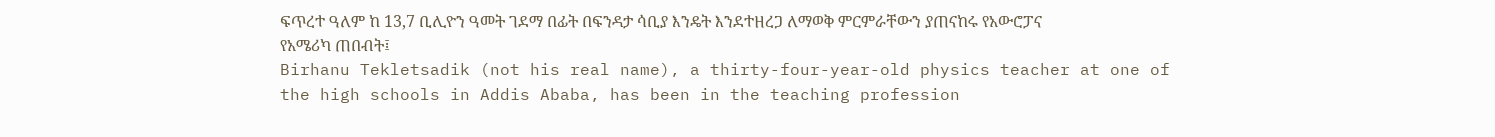ፍጥረተ ዓለም ከ 13,7 ቢሊዮን ዓመት ገደማ በፊት በፍንዳታ ሳቢያ እንዴት እንደተዘረጋ ለማወቅ ምርምራቸውን ያጠናከሩ የአውሮፓና የአሜሪካ ጠበብት፤
Birhanu Tekletsadik (not his real name), a thirty-four-year-old physics teacher at one of the high schools in Addis Ababa, has been in the teaching profession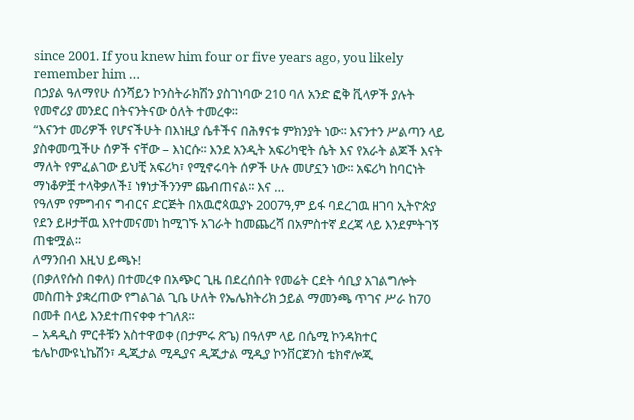since 2001. If you knew him four or five years ago, you likely remember him …
በኃያል ዓለማየሁ ሰንሻይን ኮንስትራክሽን ያስገነባው 210 ባለ አንድ ፎቅ ቪላዎች ያሉት የመኖሪያ መንደር በትናንትናው ዕለት ተመረቀ፡፡
“እናንተ መሪዎች የሆናችሁት በእነዚያ ሴቶችና በሕፃናቱ ምክንያት ነው፡፡ እናንተን ሥልጣን ላይ ያስቀመጧችሁ ሰዎች ናቸው – እነርሱ፡፡ እንደ አንዲት አፍሪካዊት ሴት እና የአራት ልጆች እናት ማለት የምፈልገው ይህቺ አፍሪካ፣ የሚኖሩባት ሰዎች ሁሉ መሆኗን ነው፡፡ አፍሪካ ከባርነት ማነቆዎቿ ተላቅቃለች፤ ነፃነታችንንም ጨብጠናል፡፡ እና …
የዓለም የምግብና ግብርና ድርጅት በአዉሮጳዉያኑ 2007ዓ,ም ይፋ ባደረገዉ ዘገባ ኢትዮጵያ የደን ይዞታቸዉ እየተመናመነ ከሚገኙ አገራት ከመጨረሻ በአምስተኛ ደረጃ ላይ እንደምትገኝ ጠቁሟል።
ለማንበብ እዚህ ይጫኑ!
(በቃለየሱስ በቀለ) በተመረቀ በአጭር ጊዜ በደረሰበት የመሬት ርደት ሳቢያ አገልግሎት መስጠት ያቋረጠው የግልገል ጊቤ ሁለት የኤሌክትሪክ ኃይል ማመንጫ ጥገና ሥራ ከ70 በመቶ በላይ እንደተጠናቀቀ ተገለጸ፡፡
– አዳዲስ ምርቶቹን አስተዋወቀ (በታምሩ ጽጌ) በዓለም ላይ በሴሚ ኮንዳክተር ቴሌኮሙዩኒኬሽን፣ ዲጂታል ሚዲያና ዲጂታል ሚዲያ ኮንቨርጀንስ ቴክኖሎጂ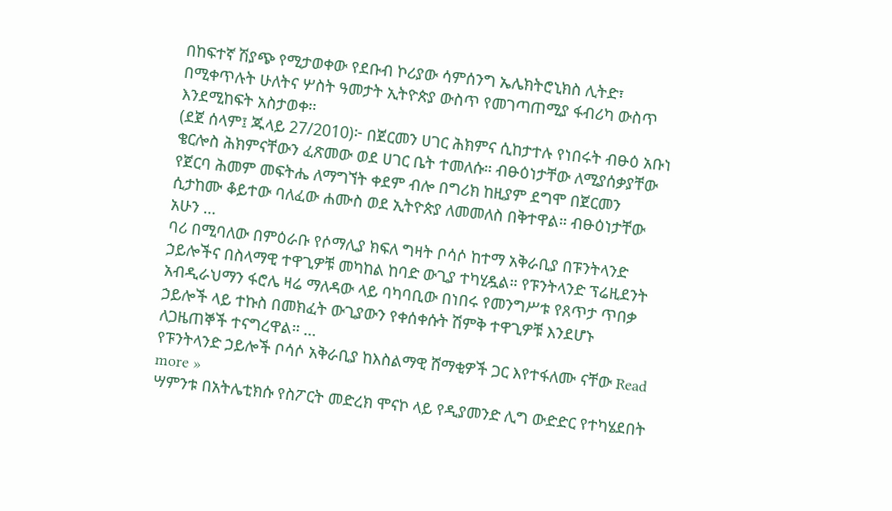በከፍተኛ ሽያጭ የሚታወቀው የደቡብ ኮሪያው ሳምሰንግ ኤሌክትሮኒክስ ሊትድ፣ በሚቀጥሉት ሁለትና ሦስት ዓመታት ኢትዮጵያ ውስጥ የመገጣጠሚያ ፋብሪካ ውስጥ እንደሚከፍት አስታወቀ፡፡
(ደጀ ሰላም፤ ጁላይ 27/2010)፦ በጀርመን ሀገር ሕክምና ሲከታተሉ የነበሩት ብፁዕ አቡነ ቄርሎስ ሕክምናቸውን ፈጽመው ወደ ሀገር ቤት ተመለሱ። ብፁዕነታቸው ለሚያሰቃያቸው የጀርባ ሕመም መፍትሔ ለማግኘት ቀደም ብሎ በግሪክ ከዚያም ደግሞ በጀርመን ሲታከሙ ቆይተው ባለፈው ሐሙስ ወደ ኢትዮጵያ ለመመለስ በቅተዋል። ብፁዕነታቸው አሁን …
ባሪ በሚባለው በምዕራቡ የሶማሊያ ክፍለ ግዛት ቦሳሶ ከተማ አቅራቢያ በፑንትላንድ ኃይሎችና በስላማዊ ተዋጊዎቹ መካከል ከባድ ውጊያ ተካሂዷል። የፑንትላንድ ፕሬዚደንት አብዲራህማን ፋሮሌ ዛሬ ማለዳው ላይ ባካባቢው በነበሩ የመንግሥቱ የጸጥታ ጥበቃ ኃይሎች ላይ ተኩስ በመክፈት ውጊያውን የቀሰቀሱት ሽምቅ ተዋጊዎቹ እንደሆኑ ለጋዜጠኞች ተናግረዋል። …
የፑንትላንድ ኃይሎች ቦሳሶ አቅራቢያ ከእስልማዊ ሸማቂዎች ጋር እየተፋለሙ ናቸው Read more »
ሣምንቱ በአትሌቲክሱ የስፖርት መድረክ ሞናኮ ላይ የዲያመንድ ሊግ ውድድር የተካሄደበት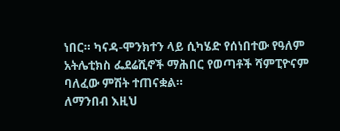ነበር። ካናዳ-ሞንክተን ላይ ሲካሄድ የሰነበተው የዓለም አትሌቲክስ ፌደሬሺኖች ማሕበር የወጣቶች ሻምፒዮናም ባለፈው ምሽት ተጠናቋል።
ለማንበብ እዚህ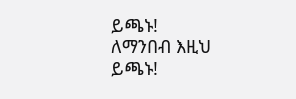ይጫኑ!
ለማንበብ እዚህ ይጫኑ!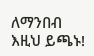ለማንበብ እዚህ ይጫኑ!